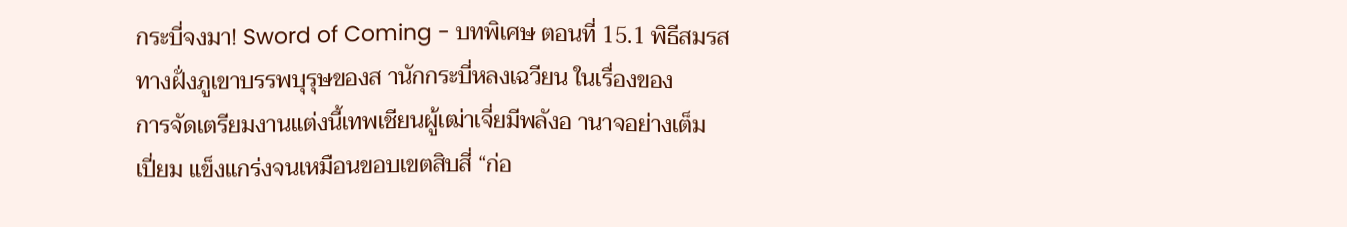กระบี่จงมา! Sword of Coming - บทพิเศษ ตอนที่ 15.1 พิธีสมรส
ทางฝั่งภูเขาบรรพบุรุษของส านักกระบี่หลงเฉวียน ในเรื่องของ
การจัดเตรียมงานแต่งนี้เทพเชียนผู้เฒ่าเจี่ยมีพลังอ านาจอย่างเต็ม
เปี่ยม แข็งแกร่งจนเหมือนขอบเขตสิบสี่ “ก่อ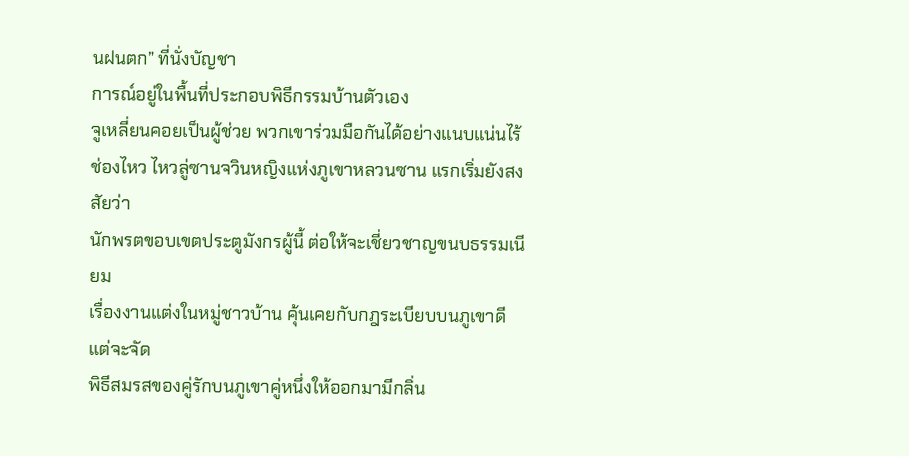นฝนตก” ที่นั่งบัญชา
การณ์อยู่ในพื้นที่ประกอบพิธีกรรมบ้านตัวเอง
จูเหลี่ยนคอยเป็นผู้ช่วย พวกเขาร่วมมือกันได้อย่างแนบแน่นไร้
ช่องไหว ไหวลู่ซานจวินหญิงแห่งภูเขาหลวนซาน แรกเริ่มยังสงสัยว่า
นักพรตขอบเขตประตูมังกรผู้นี้ ต่อให้จะเชี่ยวชาญขนบธรรมเนียม
เรื่องงานแต่งในหมู่ชาวบ้าน คุ้นเคยกับกฎระเบียบบนภูเขาดี แต่จะจัด
พิธีสมรสของคู่รักบนภูเขาคู่หนึ่งให้ออกมามีกลิ่น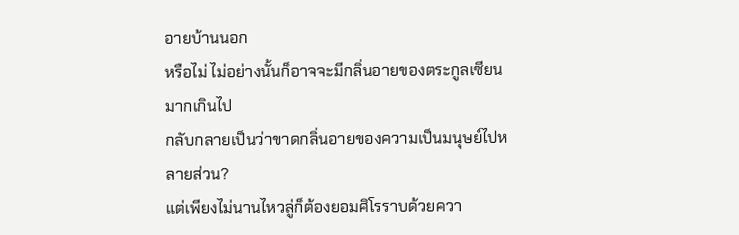อายบ้านนอก
หรือไม่ ไม่อย่างนั้นก็อาจจะมีกลิ่นอายของตระกูลเซียนมากเกินไป
กลับกลายเป็นว่าขาดกลิ่นอายของความเป็นมนุษย์ไปหลายส่วน?
แต่เพียงไม่นานไหวลู่ก็ต้องยอมศิโรราบด้วยควา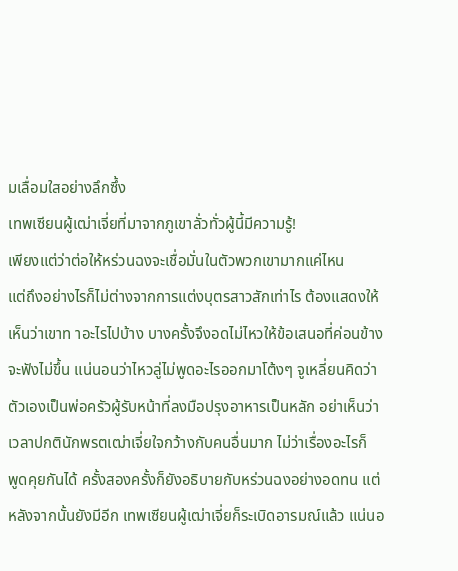มเลื่อมใสอย่างลึกซึ้ง
เทพเซียนผู้เฒ่าเจี่ยที่มาจากภูเขาลั่วทั่วผู้นี้มีความรู้!
เพียงแต่ว่าต่อให้หร่วนฉงจะเชื่อมั่นในตัวพวกเขามากแค่ไหน
แต่ถึงอย่างไรก็ไม่ต่างจากการแต่งบุตรสาวสักเท่าไร ต้องแสดงให้
เห็นว่าเขาท าอะไรไปบ้าง บางครั้งจึงอดไม่ไหวให้ข้อเสนอที่ค่อนข้าง
จะฟังไม่ขึ้น แน่นอนว่าไหวลู่ไม่พูดอะไรออกมาโต้งๆ จูเหลี่ยนคิดว่า
ตัวเองเป็นพ่อครัวผู้รับหน้าที่ลงมือปรุงอาหารเป็นหลัก อย่าเห็นว่า
เวลาปกตินักพรตเฒ่าเจี่ยใจกว้างกับคนอื่นมาก ไม่ว่าเรื่องอะไรก็
พูดคุยกันได้ ครั้งสองครั้งก็ยังอธิบายกับหร่วนฉงอย่างอดทน แต่
หลังจากนั้นยังมีอีก เทพเซียนผู้เฒ่าเจี่ยก็ระเบิดอารมณ์แล้ว แน่นอ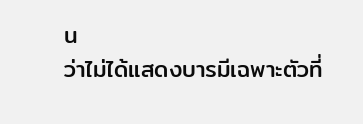น
ว่าไม่ได้แสดงบารมีเฉพาะตัวที่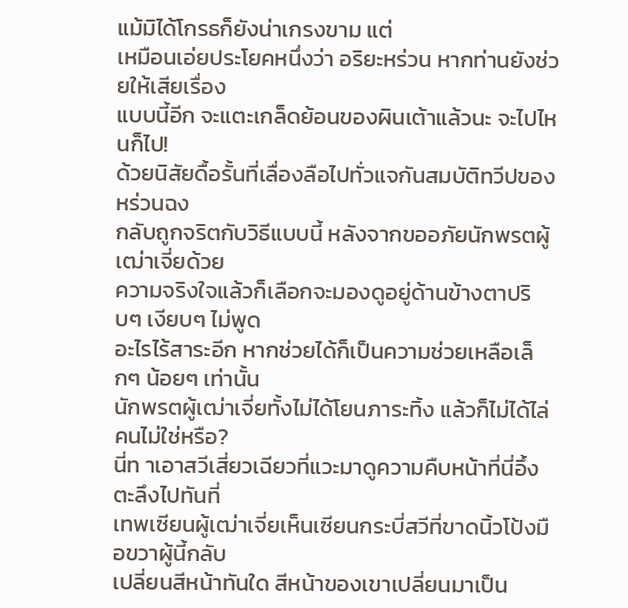แม้มิได้โกรธก็ยังน่าเกรงขาม แต่
เหมือนเอ่ยประโยคหนึ่งว่า อริยะหร่วน หากท่านยังช่วยให้เสียเรื่อง
แบบนี้อีก จะแตะเกล็ดย้อนของผินเต้าแล้วนะ จะไปไหนก็ไป!
ด้วยนิสัยดื้อรั้นที่เลื่องลือไปทั่วแจกันสมบัติทวีปของหร่วนฉง
กลับถูกจริตกับวิธีแบบนี้ หลังจากขออภัยนักพรตผู้เฒ่าเจี่ยด้วย
ความจริงใจแล้วก็เลือกจะมองดูอยู่ด้านข้างตาปริบๆ เงียบๆ ไม่พูด
อะไรไร้สาระอีก หากช่วยได้ก็เป็นความช่วยเหลือเล็กๆ น้อยๆ เท่านั้น
นักพรตผู้เฒ่าเจี่ยทั้งไม่ได้โยนภาระทิ้ง แล้วก็ไม่ได้ไล่คนไม่ใช่หรือ?
นี่ท าเอาสวีเสี่ยวเฉียวที่แวะมาดูความคืบหน้าที่นี่อึ้งตะลึงไปทันที่
เทพเซียนผู้เฒ่าเจี่ยเห็นเซียนกระบี่สวีที่ขาดนิ้วโป้งมือขวาผู้นี้กลับ
เปลี่ยนสีหน้าทันใด สีหน้าของเขาเปลี่ยนมาเป็น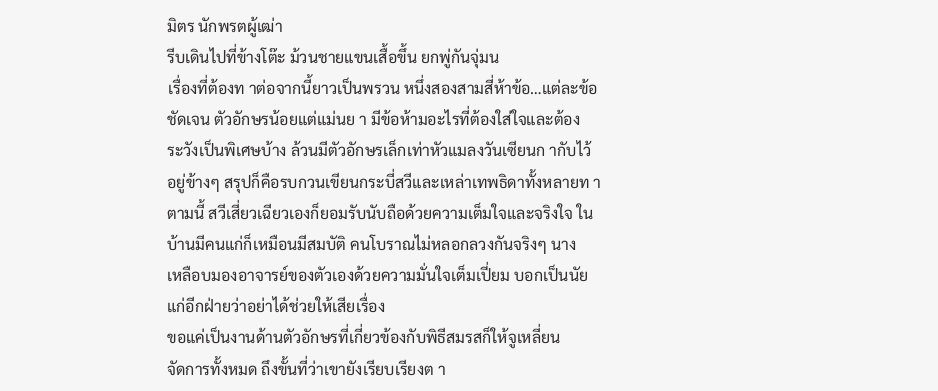มิตร นักพรตผู้เฒ่า
รีบเดินไปที่ข้างโต๊ะ ม้วนชายแขนเสื้อขึ้น ยกพู่กันจุ่มน
เรื่องที่ต้องท าต่อจากนี้ยาวเป็นพรวน หนึ่งสองสามสี่ห้าข้อ…แต่ละข้อ
ชัดเจน ตัวอักษรน้อยแต่แม่นย า มีข้อห้ามอะไรที่ต้องใส่ใจและต้อง
ระวังเป็นพิเศษบ้าง ล้วนมีตัวอักษรเล็กเท่าหัวแมลงวันเซียนก ากับไว้
อยู่ข้างๆ สรุปก็คือรบกวนเขียนกระบี่สวีและเหล่าเทพธิดาทั้งหลายท า
ตามนี้ สวีเสี่ยวเฉียวเองก็ยอมรับนับถือด้วยความเต็มใจและจริงใจ ใน
บ้านมีคนแก่ก็เหมือนมีสมบัติ คนโบราณไม่หลอกลวงกันจริงๆ นาง
เหลือบมองอาจารย์ของตัวเองด้วยความมั่นใจเต็มเปี่ยม บอกเป็นนัย
แก่อีกฝ่ายว่าอย่าได้ช่วยให้เสียเรื่อง
ขอแค่เป็นงานด้านตัวอักษรที่เกี่ยวข้องกับพิธีสมรสก็ให้จูเหลี่ยน
จัดการทั้งหมด ถึงขั้นที่ว่าเขายังเรียบเรียงต า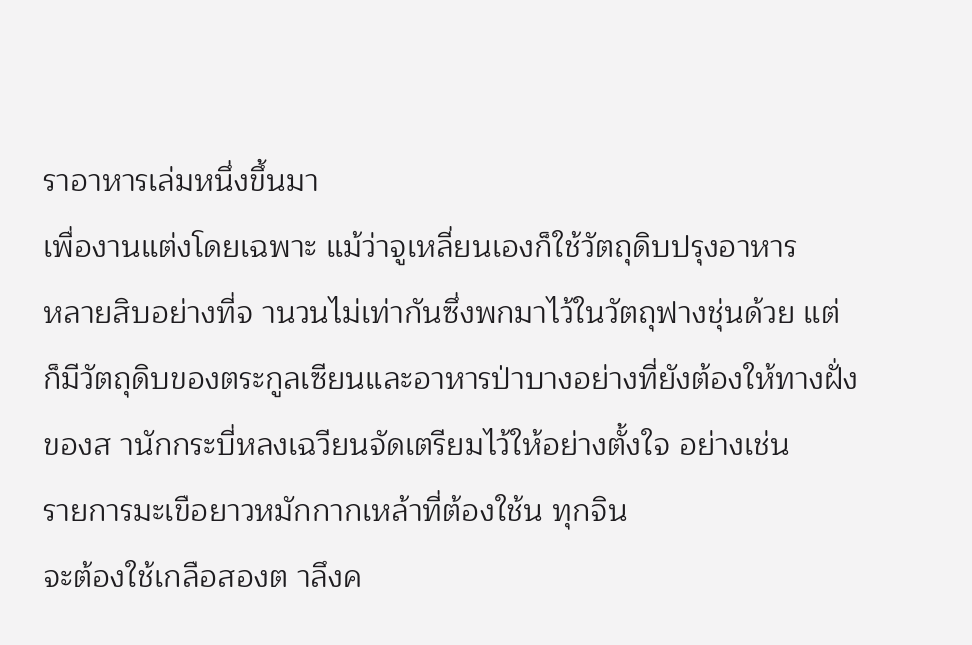ราอาหารเล่มหนึ่งขึ้นมา
เพื่องานแต่งโดยเฉพาะ แม้ว่าจูเหลี่ยนเองก็ใช้วัตถุดิบปรุงอาหาร
หลายสิบอย่างที่จ านวนไม่เท่ากันซึ่งพกมาไว้ในวัตถุฟางชุ่นด้วย แต่
ก็มีวัตถุดิบของตระกูลเซียนและอาหารป่าบางอย่างที่ยังต้องให้ทางฝั่ง
ของส านักกระบี่หลงเฉวียนจัดเตรียมไว้ให้อย่างตั้งใจ อย่างเช่น
รายการมะเขือยาวหมักกากเหล้าที่ต้องใช้น ทุกจิน
จะต้องใช้เกลือสองต าลึงค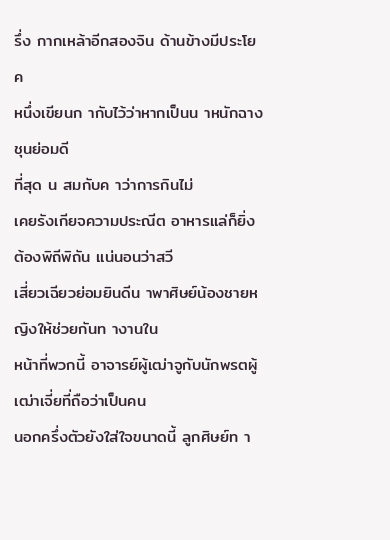รึ่ง กากเหล้าอีกสองจิน ด้านข้างมีประโยค
หนึ่งเขียนก ากับไว้ว่าหากเป็นน าหนักฉางชุนย่อมดี
ที่สุด น สมกับค าว่าการกินไม่
เคยรังเกียจความประณีต อาหารแล่ก็ยิ่งต้องพิถีพิถัน แน่นอนว่าสวี
เสี่ยวเฉียวย่อมยินดีน าพาศิษย์น้องชายหญิงให้ช่วยกันท างานใน
หน้าที่พวกนี้ อาจารย์ผู้เฒ่าจูกับนักพรตผู้เฒ่าเจี่ยที่ถือว่าเป็นคน
นอกครึ่งตัวยังใส่ใจขนาดนี้ ลูกศิษย์ท า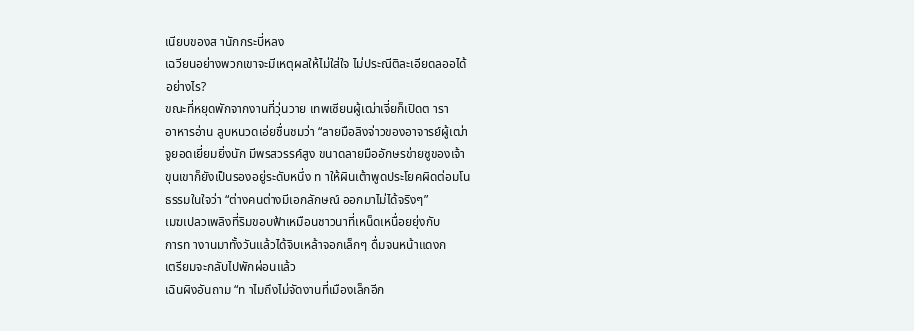เนียบของส านักกระบี่หลง
เฉวียนอย่างพวกเขาจะมีเหตุผลให้ไม่ใส่ใจ ไม่ประณีติละเอียดลออได้
อย่างไร?
ขณะที่หยุดพักจากงานที่วุ่นวาย เทพเซียนผู้เฒ่าเจี่ยก็เปิดต ารา
อาหารอ่าน ลูบหนวดเอ่ยชื่นชมว่า “ลายมือลิงจ่าวของอาจารย์ผู้เฒ่า
จูยอดเยี่ยมยิ่งนัก มีพรสวรรค์สูง ขนาดลายมืออักษรข่ายซูของเจ้า
ขุนเขาก็ยังเป็นรองอยู่ระดับหนึ่ง ท าให้ผินเต้าพูดประโยคผิดต่อมโน
ธรรมในใจว่า “ต่างคนต่างมีเอกลักษณ์ ออกมาไม่ได้จริงๆ”
เมฆเปลวเพลิงที่ริมขอบฟ้าเหมือนชาวนาที่เหน็ดเหนื่อยยุ่งกับ
การท างานมาทั้งวันแล้วได้จิบเหล้าจอกเล็กๆ ดื่มจนหน้าแดงก
เตรียมจะกลับไปพักผ่อนแล้ว
เฉินผิงอันถาม “ท าไมถึงไม่จัดงานที่เมืองเล็กอีก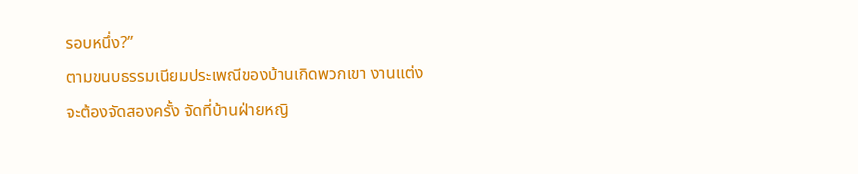รอบหนึ่ง?”
ตามขนบธรรมเนียมประเพณีของบ้านเกิดพวกเขา งานแต่ง
จะต้องจัดสองครั้ง จัดที่บ้านฝ่ายหญิ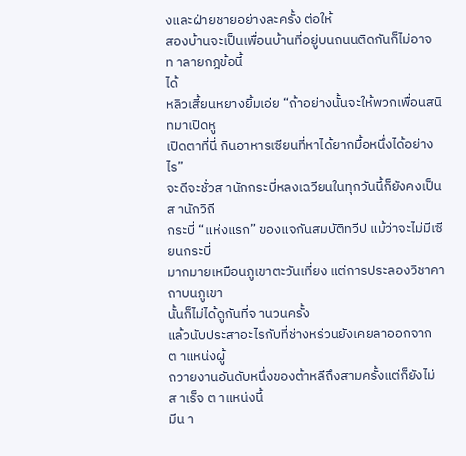งและฝ่ายชายอย่างละครั้ง ต่อให้
สองบ้านจะเป็นเพื่อนบ้านที่อยู่บนถนนติดกันก็ไม่อาจท าลายกฎข้อนี้
ได้
หลิวเสี้ยนหยางยิ้มเอ่ย “ถ้าอย่างนั้นจะให้พวกเพื่อนสนิทมาเปิดหู
เปิดตาที่นี่ กินอาหารเซียนที่หาได้ยากมื้อหนึ่งได้อย่างไร”
จะดีจะชั่วส านักกระบี่หลงเฉวียนในทุกวันนี้ก็ยังคงเป็นส านักวิถี
กระบี่ “แห่งแรก” ของแจกันสมบัติทวีป แม้ว่าจะไม่มีเซียนกระบี่
มากมายเหมือนภูเขาตะวันเที่ยง แต่การประลองวิชาคาถาบนภูเขา
นั้นก็ไม่ได้ดูกันที่จ านวนครั้ง
แล้วนับประสาอะไรกับที่ช่างหร่วนยังเคยลาออกจากต าแหน่งผู้
ถวายงานอันดับหนึ่งของต้าหลีถึงสามครั้งแต่ก็ยังไม่ส าเร็จ ต าแหน่งนี้
มีน า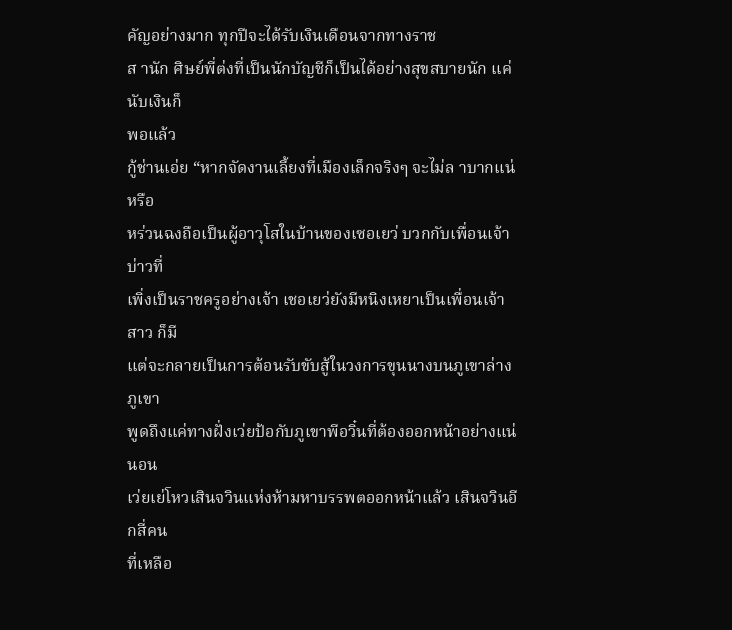คัญอย่างมาก ทุกปีจะได้รับเงินเดือนจากทางราช
ส านัก ศิษย์พี่ต่งที่เป็นนักบัญชีก็เป็นได้อย่างสุขสบายนัก แค่นับเงินก็
พอแล้ว
กู้ช่านเอ่ย “หากจัดงานเลี้ยงที่เมืองเล็กจริงๆ จะไม่ล าบากแน่หรือ
หร่วนฉงถือเป็นผู้อาวุโสในบ้านของเซอเยว่ บวกกับเพื่อนเจ้าบ่าวที่
เพิ่งเป็นราชครูอย่างเจ้า เชอเยว่ยังมีหนิงเหยาเป็นเพื่อนเจ้าสาว ก็มี
แต่จะกลายเป็นการต้อนรับขับสู้ในวงการขุนนางบนภูเขาล่างภูเขา
พูดถึงแค่ทางฝั่งเว่ยป้อกับภูเขาพีอวิ๋นที่ต้องออกหน้าอย่างแน่นอน
เว่ยเย่โหวเสินจวินแห่งห้ามหาบรรพตออกหน้าแล้ว เสินจวินอีกสี่คน
ที่เหลือ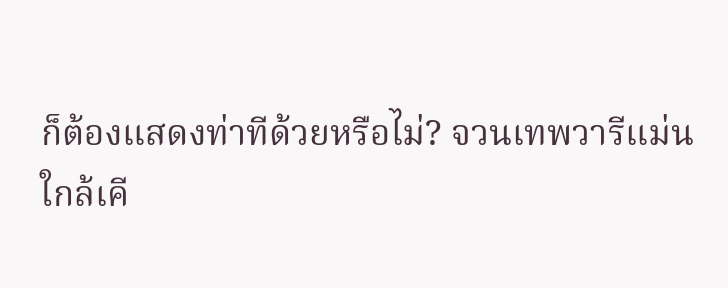ก็ต้องแสดงท่าทีด้วยหรือไม่? จวนเทพวารีแม่น
ใกล้เคี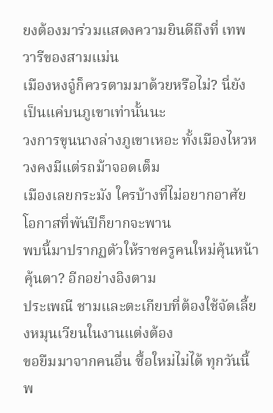ยงต้องมาร่วมแสดงความยินดีถึงที่ เทพวารีของสามแม่น
เมืองหงจู๋ก็ควรตามมาด้วยหรือไม่? นี่ยังเป็นแค่บนภูเขาเท่านั้นนะ
วงการขุนนางล่างภูเขาเหอะ ทั้งเมืองไหวหวงคงมีแต่รถม้าจอดเต็ม
เมืองเลยกระมัง ใครบ้างที่ไม่อยากอาศัยโอกาสที่พันปีก็ยากจะพาน
พบนี้มาปรากฏตัวให้ราชครูคนใหม่คุ้นหน้าคุ้นตา? อีกอย่างอิงตาม
ประเพณี ชามและตะเกียบที่ต้องใช้จัดเลี้ยงหมุนเวียนในงานแต่งต้อง
ขอยืมมาจากคนอื่น ซื้อใหม่ไม่ได้ ทุกวันนี้พ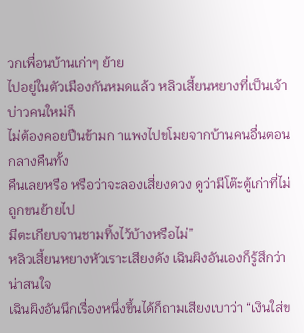วกเพื่อนบ้านเก่าๆ ย้าย
ไปอยู่ในตัวเมืองกันหมดแล้ว หลิวเสี้ยนหยางที่เป็นเจ้าบ่าวคนใหม่ก็
ไม่ต้องคอยปืนข้ามก าแพงไปขโมยจากบ้านคนอื่นตอนกลางคืนทั้ง
คืนเลยหรือ หรือว่าจะลองเสี่ยงดวง ดูว่ามีโต๊ะตู้เก่าที่ไม่ถูกขนย้ายไป
มีตะเกียบจานชามทิ้งไว้บ้างหรือไม่”
หลิวเสี้ยนหยางหัวเราะเสียงดัง เฉินผิงอันเองก็รู้สึกว่าน่าสนใจ
เฉินผิงอันนึกเรื่องหนึ่งขึ้นได้ก็ถามเสียงเบาว่า “เงินใส่ข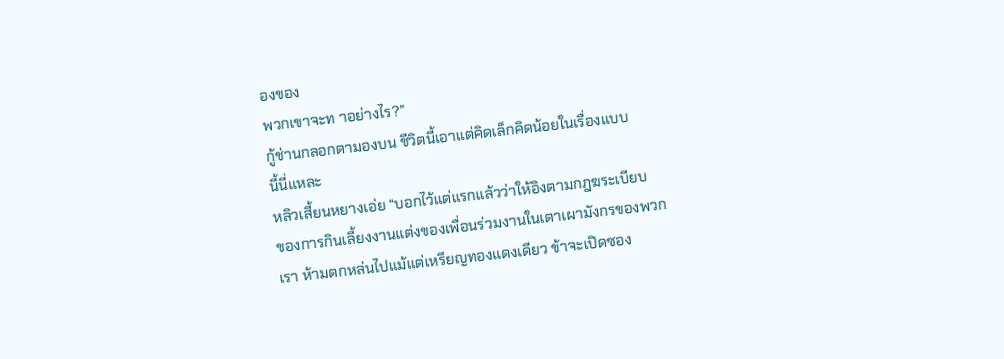องของ
พวกเขาจะท าอย่างไร?”
กู้ช่านกลอกตามองบน ชีวิตนี้เอาแต่คิดเล็กคิดน้อยในเรื่องแบบ
นี้นี่แหละ
หลิวเสี้ยนหยางเอ่ย “บอกไว้แต่แรกแล้วว่าให้อิงตามกฎฆระเบียบ
ของการกินเลี้ยงงานแต่งของเพื่อนร่วมงานในเตาเผามังกรของพวก
เรา ห้ามตกหล่นไปแม้แต่เหรียญทองแดงเดียว ข้าจะเปิดซอง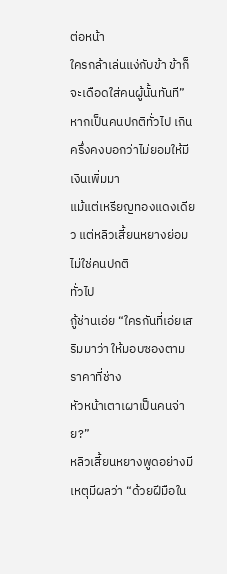ต่อหน้า
ใครกล้าเล่นแง่กับข้า ข้าก็จะเดือดใส่คนผู้นั้นทันที”
หากเป็นคนปกติทั่วไป เกินครึ่งคงบอกว่าไม่ยอมให้มีเงินเพิ่มมา
แม้แต่เหรียญทองแดงเดียว แต่หลิวเสี้ยนหยางย่อมไม่ใช่คนปกติ
ทั่วไป
กู้ช่านเอ่ย “ใครกันที่เอ่ยเสริมมาว่า ให้มอบซองตามราคาที่ช่าง
หัวหน้าเตาเผาเป็นคนจ่าย?”
หลิวเสี้ยนหยางพูดอย่างมีเหตุมีผลว่า “ด้วยฝีมือใน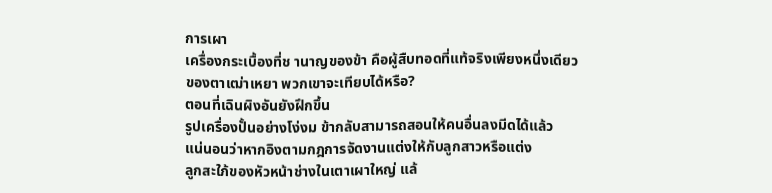การเผา
เครื่องกระเบื้องที่ช านาญของข้า คือผู้สืบทอดที่แท้จริงเพียงหนึ่งเดียว
ของตาเฒ่าเหยา พวกเขาจะเทียบได้หรือ?
ตอนที่เฉินผิงอันยังฝึกขึ้น
รูปเครื่องปั้นอย่างโง่งม ข้ากลับสามารถสอนให้คนอื่นลงมีดได้แล้ว
แน่นอนว่าหากอิงตามกฎการจัดงานแต่งให้กับลูกสาวหรือแต่ง
ลูกสะใภ้ของหัวหน้าช่างในเตาเผาใหญ่ แล้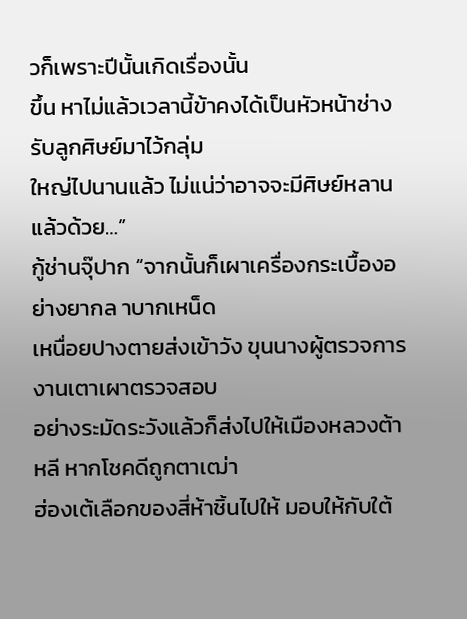วก็เพราะปีนั้นเกิดเรื่องนั้น
ขึ้น หาไม่แล้วเวลานี้ข้าคงได้เป็นหัวหน้าช่าง รับลูกศิษย์มาไว้กลุ่ม
ใหญ่ไปนานแล้ว ไม่แน่ว่าอาจจะมีศิษย์หลานแล้วด้วย…”
กู้ช่านจุ๊ปาก “จากนั้นก็เผาเครื่องกระเบื้องอย่างยากล าบากเหน็ด
เหนื่อยปางตายส่งเข้าวัง ขุนนางผู้ตรวจการงานเตาเผาตรวจสอบ
อย่างระมัดระวังแล้วก็ส่งไปให้เมืองหลวงต้าหลี หากโชคดีถูกตาเฒ่า
ฮ่องเต้เลือกของสี่ห้าชิ้นไปให้ มอบให้กับใต้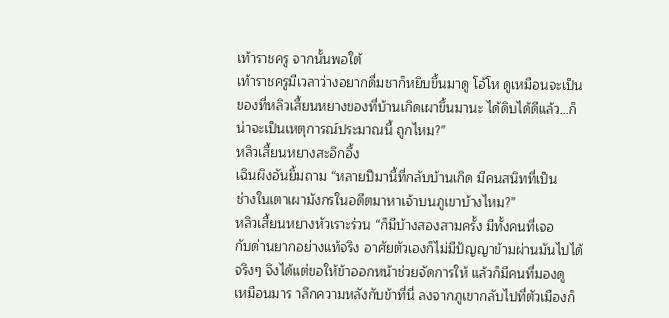เท้าราชครู จากนั้นพอใต้
เท้าราชครูมีเวลาว่างอยากดื่มชาก็หยิบขึ้นมาดู โอ้โห ดูเหมือนจะเป็น
ของที่หลิวเสี้ยนหยางของที่บ้านเกิดเผาขึ้นมานะ ได้ดิบได้ดีแล้ว…ก็
น่าจะเป็นเหตุการณ์ประมาณนี้ ถูกไหม?”
หลิวเสี้ยนหยางสะอึกอึ้ง
เฉินผิงอันยิ้มถาม “หลายปีมานี้ที่กลับบ้านเกิด มีคนสนิทที่เป็น
ช่างในเตาเผามังกรในอดีตมาหาเจ้าบนภูเขาบ้างไหม?”
หลิวเสี้ยนหยางหัวเราะร่วน “ก็มีบ้างสองสามครั้ง มีทั้งคนที่เจอ
กับด่านยากอย่างแท้จริง อาศัยตัวเองก็ไม่มีปัญญาข้ามผ่านมันไปได้
จริงๆ จึงได้แต่ขอให้ข้าออกหน้าช่วยจัดการให้ แล้วก็มีคนที่มองดู
เหมือนมาร าลึกความหลังกับข้าที่นี่ ลงจากภูเขากลับไปที่ตัวเมืองก็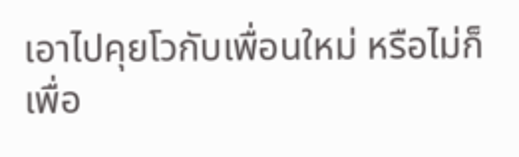เอาไปคุยโวกับเพื่อนใหม่ หรือไม่ก็เพื่อ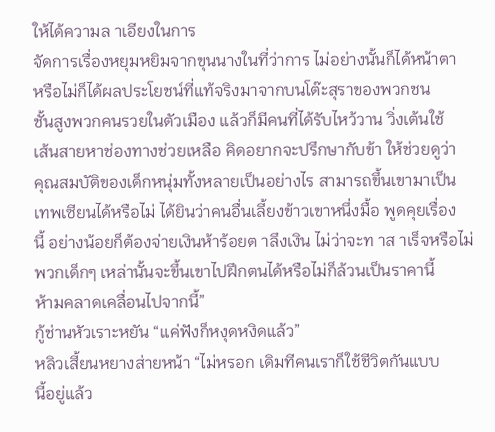ให้ได้ความล าเอียงในการ
จัดการเรื่องหยุมหยิมจากขุนนางในที่ว่าการ ไม่อย่างนั้นก็ได้หน้าตา
หรือไม่ก็ได้ผลประโยชน์ที่แท้จริงมาจากบนโต๊ะสุราของพวกชน
ชั้นสูงพวกคนรวยในตัวเมือง แล้วก็มีคนที่ได้รับไหว้วาน วิ่งเต้นใช้
เส้นสายหาช่องทางช่วยเหลือ คิดอยากจะปรึกษากับข้า ให้ช่วยดูว่า
คุณสมบัติของเด็กหนุ่มทั้งหลายเป็นอย่างไร สามารถขึ้นเขามาเป็น
เทพเซียนได้หรือไม่ ได้ยินว่าคนอื่นเลี้ยงข้าวเขาหนึ่งมื้อ พูดคุยเรื่อง
นี้ อย่างน้อยก็ต้องจ่ายเงินห้าร้อยต าลึงเงิน ไม่ว่าจะท าส าเร็จหรือไม่
พวกเด็กๆ เหล่านั้นจะขึ้นเขาไปฝึกตนได้หรือไม่ก็ล้วนเป็นราคานี้
ห้ามคลาดเคลื่อนไปจากนี้”
กู้ช่านหัวเราะหยัน “แค่ฟังก็หงุดหงิดแล้ว”
หลิวเสี้ยนหยางส่ายหน้า “ไม่หรอก เดิมทีคนเราก็ใช้ชีวิตกันแบบ
นี้อยู่แล้ว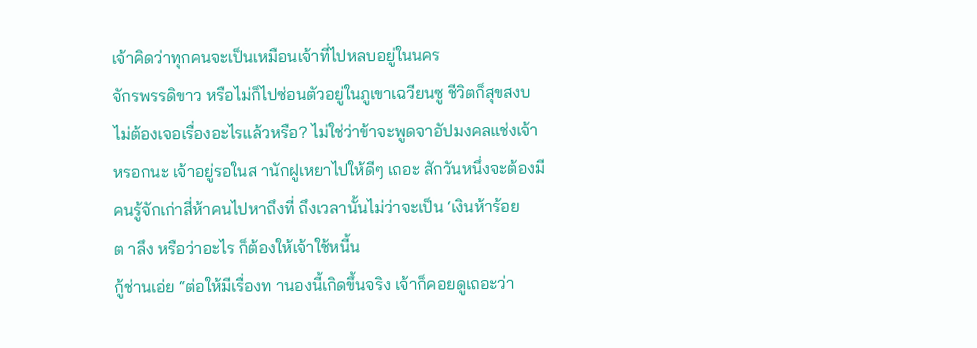เจ้าคิดว่าทุกคนจะเป็นเหมือนเจ้าที่ไปหลบอยู่ในนคร
จักรพรรดิขาว หรือไม่ก็ไปซ่อนตัวอยู่ในภูเขาเฉวียนซู ชีวิตก็สุขสงบ
ไม่ต้องเจอเรื่องอะไรแล้วหรือ? ไม่ใช่ว่าข้าจะพูดจาอัปมงคลแช่งเจ้า
หรอกนะ เจ้าอยู่รอในส านักฝูเหยาไปให้ดีๆ เถอะ สักวันหนึ่งจะต้องมี
คนรู้จักเก่าสี่ห้าคนไปหาถึงที่ ถึงเวลานั้นไม่ว่าจะเป็น ‘เงินห้าร้อย
ต าลึง หรือว่าอะไร ก็ต้องให้เจ้าใช้หนี้น
กู้ช่านเอ่ย “ต่อให้มีเรื่องท านองนี้เกิดขึ้นจริง เจ้าก็คอยดูเถอะว่า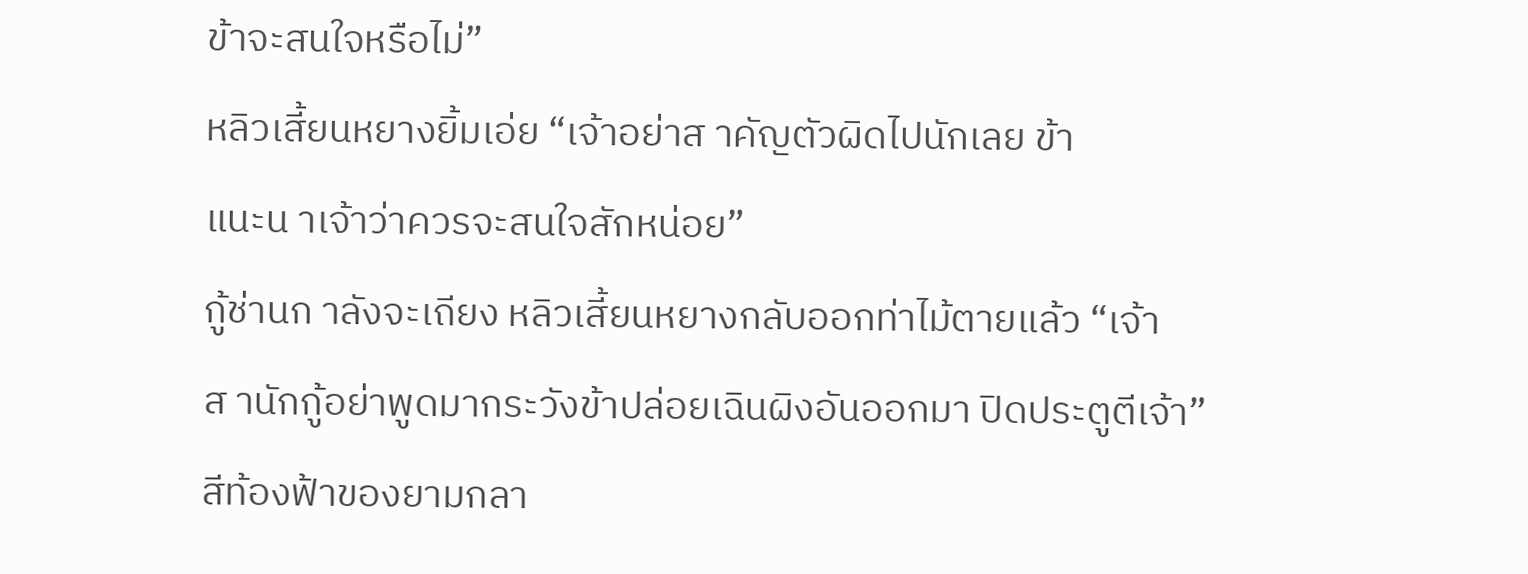ข้าจะสนใจหรือไม่”
หลิวเสี้ยนหยางยิ้มเอ่ย “เจ้าอย่าส าคัญตัวผิดไปนักเลย ข้า
แนะน าเจ้าว่าควรจะสนใจสักหน่อย”
กู้ช่านก าลังจะเถียง หลิวเสี้ยนหยางกลับออกท่าไม้ตายแล้ว “เจ้า
ส านักกู้อย่าพูดมากระวังข้าปล่อยเฉินผิงอันออกมา ปิดประตูตีเจ้า”
สีท้องฟ้าของยามกลา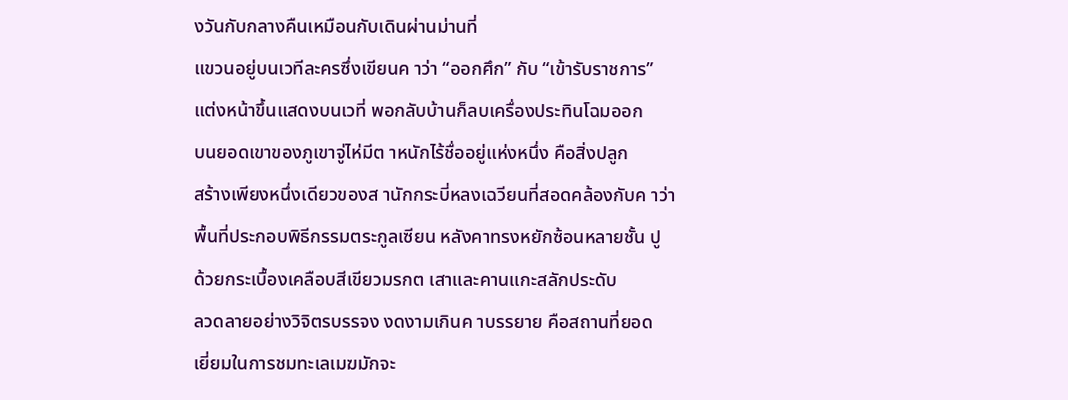งวันกับกลางคืนเหมือนกับเดินผ่านม่านที่
แขวนอยู่บนเวทีละครซึ่งเขียนค าว่า “ออกศึก” กับ “เข้ารับราชการ”
แต่งหน้าขึ้นแสดงบนเวที่ พอกลับบ้านก็ลบเครื่องประทินโฉมออก
บนยอดเขาของภูเขาจู่ไห่มีต าหนักไร้ชื่ออยู่แห่งหนึ่ง คือสิ่งปลูก
สร้างเพียงหนึ่งเดียวของส านักกระบี่หลงเฉวียนที่สอดคล้องกับค าว่า
พื้นที่ประกอบพิธีกรรมตระกูลเซียน หลังคาทรงหยักซ้อนหลายชั้น ปู
ด้วยกระเบื้องเคลือบสีเขียวมรกต เสาและคานแกะสลักประดับ
ลวดลายอย่างวิจิตรบรรจง งดงามเกินค าบรรยาย คือสถานที่ยอด
เยี่ยมในการชมทะเลเมฆมักจะ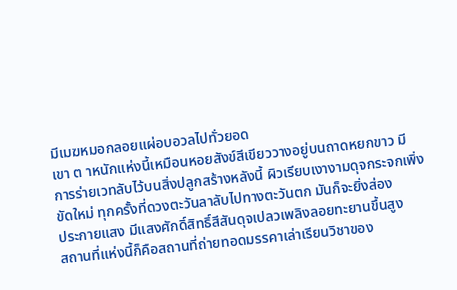มีเมฆหมอกลอยแผ่อบอวลไปทั่วยอด
เขา ต าหนักแห่งนี้เหมือนหอยสังข์สีเขียววางอยู่บนถาดหยกขาว มี
การร่ายเวทลับไว้บนสิ่งปลูกสร้างหลังนี้ ผิวเรียบเงางามดุจกระจกเพิ่ง
ขัดใหม่ ทุกครั้งที่ดวงตะวันลาลับไปทางตะวันตก มันก็จะยิ่งส่อง
ประกายแสง มีแสงศักดิ์สิทธิ์สีสันดุจเปลวเพลิงลอยทะยานขึ้นสูง
สถานที่แห่งนี้ก็คือสถานที่ถ่ายทอดมรรคาเล่าเรียนวิชาของ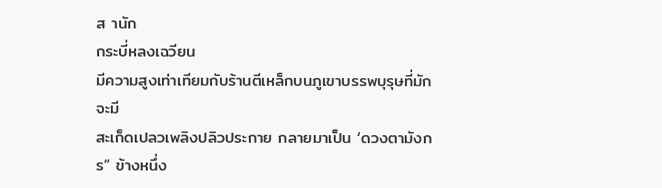ส านัก
กระบี่หลงเฉวียน
มีความสูงเท่าเทียมกับร้านตีเหล็กบนภูเขาบรรพบุรุษที่มักจะมี
สะเก็ดเปลวเพลิงปลิวประกาย กลายมาเป็น ‘ดวงตามังกร” ข้างหนึ่ง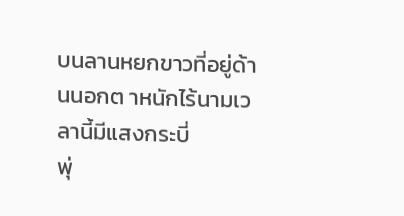บนลานหยกขาวที่อยู่ด้านนอกต าหนักไร้นามเวลานี้มีแสงกระบี่
พุ่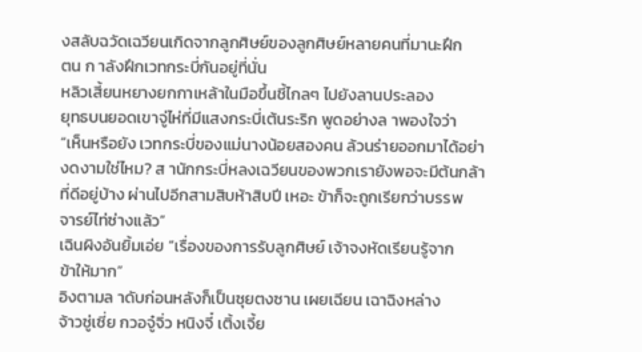งสลับฉวัดเฉวียนเกิดจากลูกศิษย์ของลูกศิษย์หลายคนที่มานะฝึก
ตน ก าลังฝึกเวทกระบี่กันอยู่ที่นั่น
หลิวเสี้ยนหยางยกกาเหล้าในมือขึ้นชี้ไกลๆ ไปยังลานประลอง
ยุทธบนยอดเขาจู่ไห่ที่มีแสงกระบี่เต้นระริก พูดอย่างล าพองใจว่า
“เห็นหรือยัง เวทกระบี่ของแม่นางน้อยสองคน ล้วนร่ายออกมาได้อย่า
งดงามใช่ไหม? ส านักกระบี่หลงเฉวียนของพวกเรายังพอจะมีต้นกล้า
ที่ดีอยู่บ้าง ผ่านไปอีกสามสิบห้าสิบปี เหอะ ข้าก็จะถูกเรียกว่าบรรพ
จารย์ไท่ซ่างแล้ว”
เฉินผิงอันยิ้มเอ่ย “เรื่องของการรับลูกศิษย์ เจ้าจงหัดเรียนรู้จาก
ข้าให้มาก”
อิงตามล าดับก่อนหลังก็เป็นซุยตงซาน เผยเฉียน เฉาฉิงหล่าง
จ้าวซู่เซี่ย กวอจู๋จิ่ว หนิงจี๋ เติ้งเจี้ย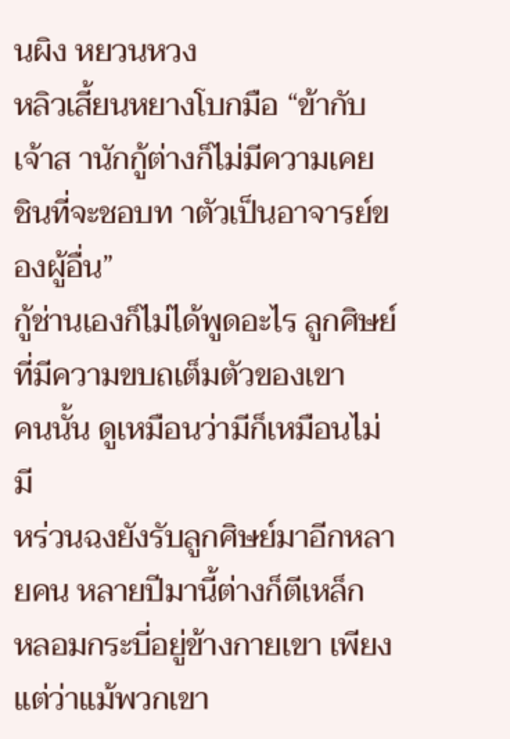นผิง หยวนหวง
หลิวเสี้ยนหยางโบกมือ “ข้ากับเจ้าส านักกู้ต่างก็ไม่มีความเคย
ชินที่จะชอบท าตัวเป็นอาจารย์ของผู้อื่น”
กู้ช่านเองก็ไม่ได้พูดอะไร ลูกศิษย์ที่มีความขบถเต็มตัวของเขา
คนนั้น ดูเหมือนว่ามีก็เหมือนไม่มี
หร่วนฉงยังรับลูกศิษย์มาอีกหลายคน หลายปีมานี้ต่างก็ตีเหล็ก
หลอมกระบี่อยู่ข้างกายเขา เพียงแต่ว่าแม้พวกเขา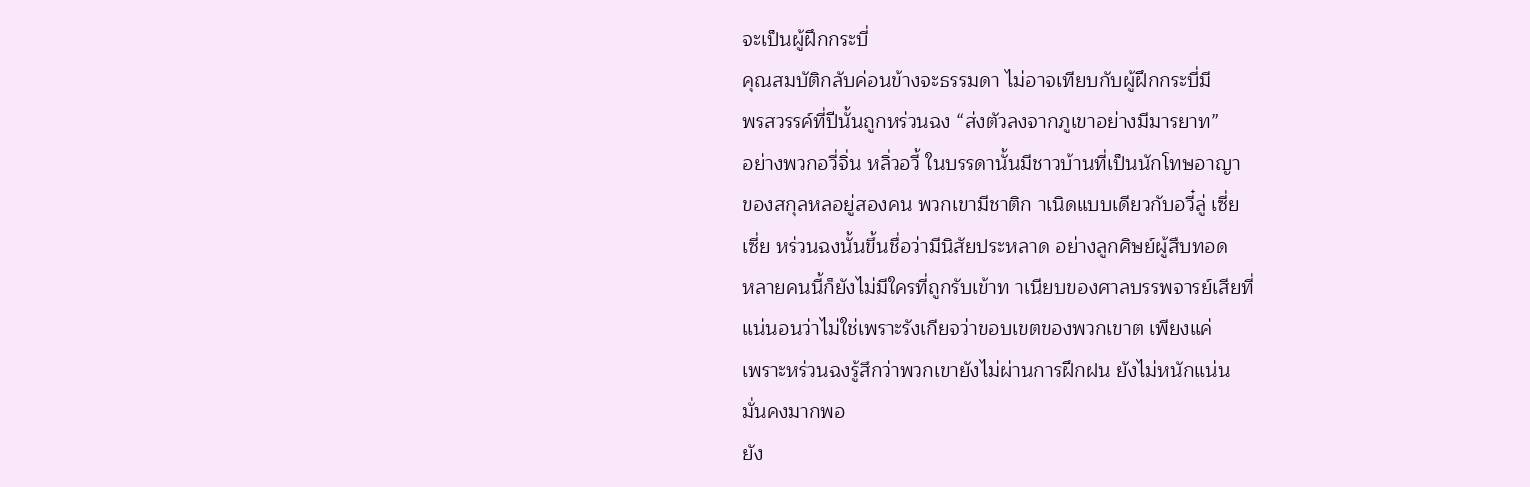จะเป็นผู้ฝึกกระบี่
คุณสมบัติกลับค่อนข้างจะธรรมดา ไม่อาจเทียบกับผู้ฝึกกระบี่มี
พรสวรรค์ที่ปีนั้นถูกหร่วนฉง “ส่งตัวลงจากภูเขาอย่างมีมารยาท”
อย่างพวกอวี่จิ่น หลิ่วอวี้ ในบรรดานั้นมีชาวบ้านที่เป็นนักโทษอาญา
ของสกุลหลอยู่สองคน พวกเขามีชาติก าเนิดแบบเดียวกับอวี๋ลู่ เซี่ย
เซี่ย หร่วนฉงนั้นขึ้นชื่อว่ามีนิสัยประหลาด อย่างลูกศิษย์ผู้สืบทอด
หลายคนนี้ก็ยังไม่มีใครที่ถูกรับเข้าท าเนียบของศาลบรรพจารย์เสียที่
แน่นอนว่าไม่ใช่เพราะรังเกียจว่าขอบเขตของพวกเขาต เพียงแค่
เพราะหร่วนฉงรู้สึกว่าพวกเขายังไม่ผ่านการฝึกฝน ยังไม่หนักแน่น
มั่นคงมากพอ
ยัง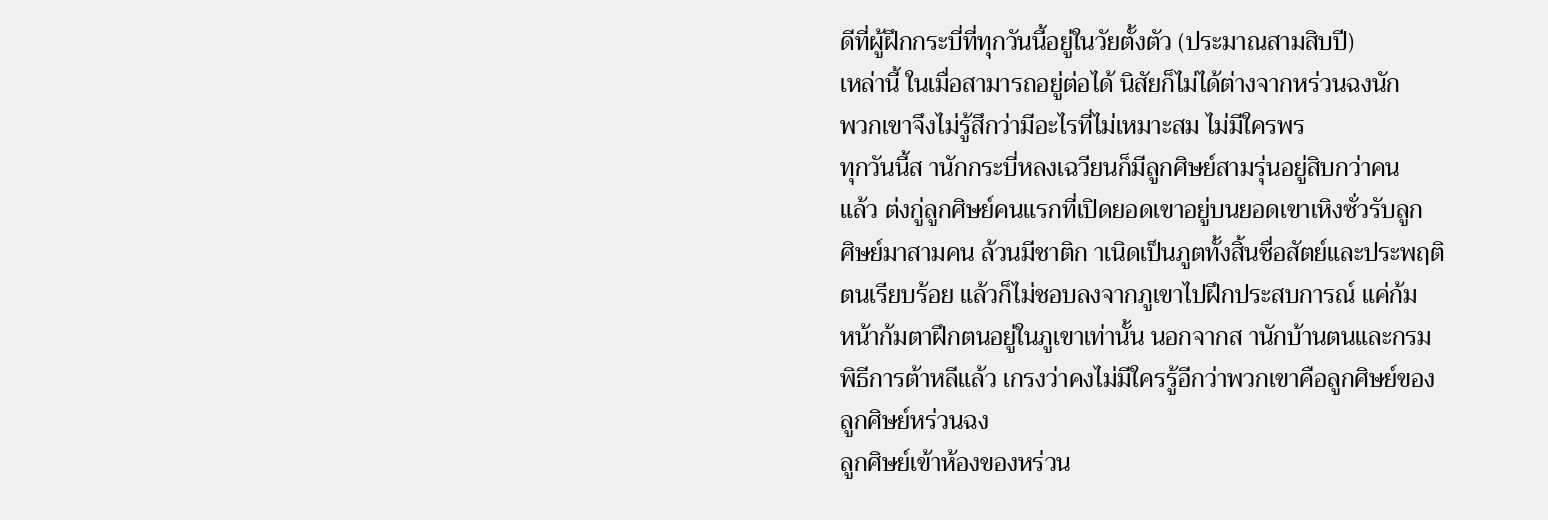ดีที่ผู้ฝึกกระบี่ที่ทุกวันนี้อยู่ในวัยตั้งตัว (ประมาณสามสิบปี)
เหล่านี้ ในเมื่อสามารถอยู่ต่อได้ นิสัยก็ไม่ได้ต่างจากหร่วนฉงนัก
พวกเขาจึงไม่รู้สึกว่ามีอะไรที่ไม่เหมาะสม ไม่มีใครพร
ทุกวันนี้ส านักกระบี่หลงเฉวียนก็มีลูกศิษย์สามรุ่นอยู่สิบกว่าคน
แล้ว ต่งกู่ลูกศิษย์คนแรกที่เปิดยอดเขาอยู่บนยอดเขาเหิงซั่วรับลูก
ศิษย์มาสามคน ล้วนมีชาติก าเนิดเป็นภูตทั้งสิ้นชื่อสัตย์และประพฤติ
ตนเรียบร้อย แล้วก็ไม่ชอบลงจากภูเขาไปฝึกประสบการณ์ แค่ก้ม
หน้าก้มตาฝึกตนอยู่ในภูเขาเท่านั้น นอกจากส านักบ้านตนและกรม
พิธีการต้าหลีแล้ว เกรงว่าคงไม่มีใครรู้อีกว่าพวกเขาคือลูกศิษย์ของ
ลูกศิษย์หร่วนฉง
ลูกศิษย์เข้าห้องของหร่วน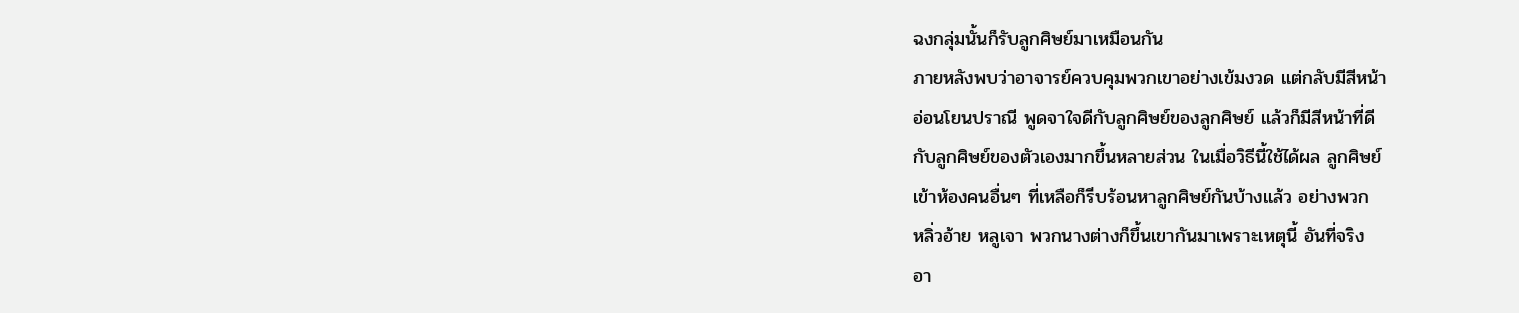ฉงกลุ่มนั้นก็รับลูกศิษย์มาเหมือนกัน
ภายหลังพบว่าอาจารย์ควบคุมพวกเขาอย่างเข้มงวด แต่กลับมีสีหน้า
อ่อนโยนปราณี พูดจาใจดีกับลูกศิษย์ของลูกศิษย์ แล้วก็มีสีหน้าที่ดี
กับลูกศิษย์ของตัวเองมากขึ้นหลายส่วน ในเมื่อวิธีนี้ใช้ได้ผล ลูกศิษย์
เข้าห้องคนอื่นๆ ที่เหลือก็รีบร้อนหาลูกศิษย์กันบ้างแล้ว อย่างพวก
หลิ่วอ้าย หลูเจา พวกนางต่างก็ขึ้นเขากันมาเพราะเหตุนี้ อันที่จริง
อา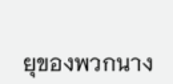ยุของพวกนาง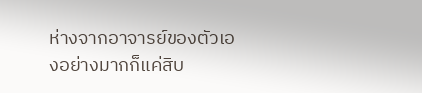ห่างจากอาจารย์ของตัวเองอย่างมากก็แค่สิบ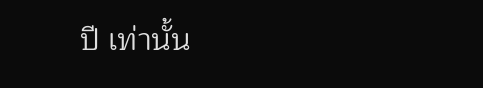ปี เท่านั้น